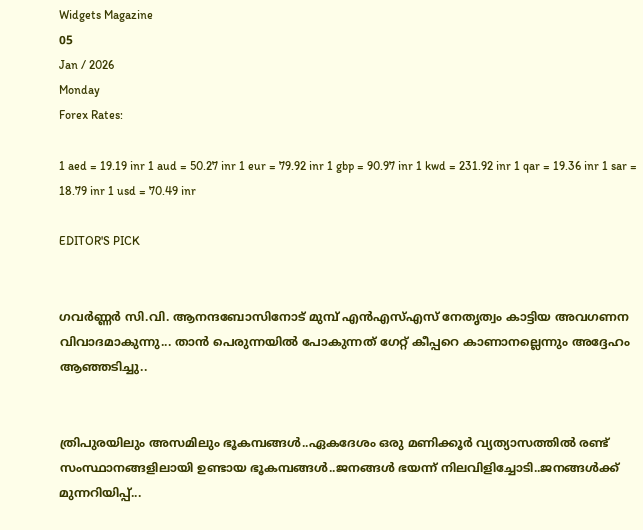Widgets Magazine
05
Jan / 2026
Monday
Forex Rates:

1 aed = 19.19 inr 1 aud = 50.27 inr 1 eur = 79.92 inr 1 gbp = 90.97 inr 1 kwd = 231.92 inr 1 qar = 19.36 inr 1 sar = 18.79 inr 1 usd = 70.49 inr

EDITOR'S PICK


ഗവര്‍ണ്ണര്‍ സി.വി. ആനന്ദബോസിനോട് മുമ്പ് എന്‍എസ്എസ് നേതൃത്വം കാട്ടിയ അവഗണന വിവാദമാകുന്നു... താന്‍ പെരുന്നയില്‍ പോകുന്നത് ഗേറ്റ് കീപ്പറെ കാണാനല്ലെന്നും അദ്ദേഹം ആഞ്ഞടിച്ചു..


ത്രിപുരയിലും അസമിലും ഭൂകമ്പങ്ങൾ..ഏകദേശം ഒരു മണിക്കൂർ വ്യത്യാസത്തിൽ രണ്ട് സംസ്ഥാനങ്ങളിലായി ഉണ്ടായ ഭൂകമ്പങ്ങൾ..ജനങ്ങൾ ഭയന്ന് നിലവിളിച്ചോടി..ജനങ്ങൾക്ക് മുന്നറിയിപ്പ്...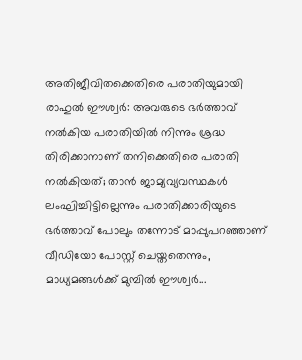അതിജീവിതക്കെതിരെ പരാതിയുമായി രാഹുല്‍ ഈശ്വര്‍: അവരുടെ ഭര്‍ത്താവ് നല്‍കിയ പരാതിയില്‍ നിന്നും ശ്രദ്ധ തിരിക്കാനാണ് തനിക്കെതിരെ പരാതി നല്‍കിയത്; താൻ ജാമ്യവ്യവസ്ഥകൾ ലംഘിച്ചിട്ടില്ലെന്നും പരാതിക്കാരിയുടെ ഭർത്താവ് പോലും തന്നോട് മാപ്പുപറഞ്ഞാണ് വീഡിയോ പോസ്റ്റ് ചെയ്തതെന്നും, മാധ്യമങ്ങൾക്ക് മുമ്പിൽ ഈശ്വർ...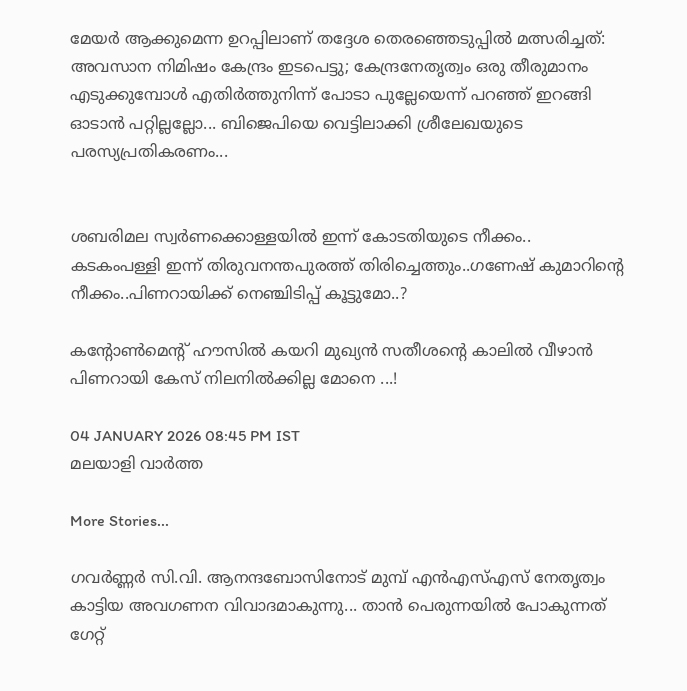മേയര്‍ ആക്കുമെന്ന ഉറപ്പിലാണ് തദ്ദേശ തെരഞ്ഞെടുപ്പില്‍ മത്സരിച്ചത്: അവസാന നിമിഷം കേന്ദ്രം ഇടപെട്ടു; കേന്ദ്രനേതൃത്വം ഒരു തീരുമാനം എടുക്കുമ്പോള്‍ എതിര്‍ത്തുനിന്ന് പോടാ പുല്ലേയെന്ന് പറഞ്ഞ് ഇറങ്ങി ഓടാന്‍ പറ്റില്ലല്ലോ... ബിജെപിയെ വെട്ടിലാക്കി ശ്രീലേഖയുടെ പരസ്യപ്രതികരണം...


ശബരിമല സ്വര്‍ണക്കൊള്ളയില്‍ ഇന്ന് കോടതിയുടെ നീക്കം.. കടകംപള്ളി ഇന്ന് തിരുവനന്തപുരത്ത് തിരിച്ചെത്തും..ഗണേഷ് കുമാറിന്റെ നീക്കം..പിണറായിക്ക് നെഞ്ചിടിപ്പ് കൂട്ടുമോ..?

കന്റോൺമെന്റ് ഹൗസിൽ കയറി മുഖ്യൻ സതീശന്റെ കാലിൽ വീഴാൻ പിണറായി കേസ് നിലനിൽക്കില്ല മോനെ ...!

04 JANUARY 2026 08:45 PM IST
മലയാളി വാര്‍ത്ത

More Stories...

ഗവര്‍ണ്ണര്‍ സി.വി. ആനന്ദബോസിനോട് മുമ്പ് എന്‍എസ്എസ് നേതൃത്വം കാട്ടിയ അവഗണന വിവാദമാകുന്നു... താന്‍ പെരുന്നയില്‍ പോകുന്നത് ഗേറ്റ്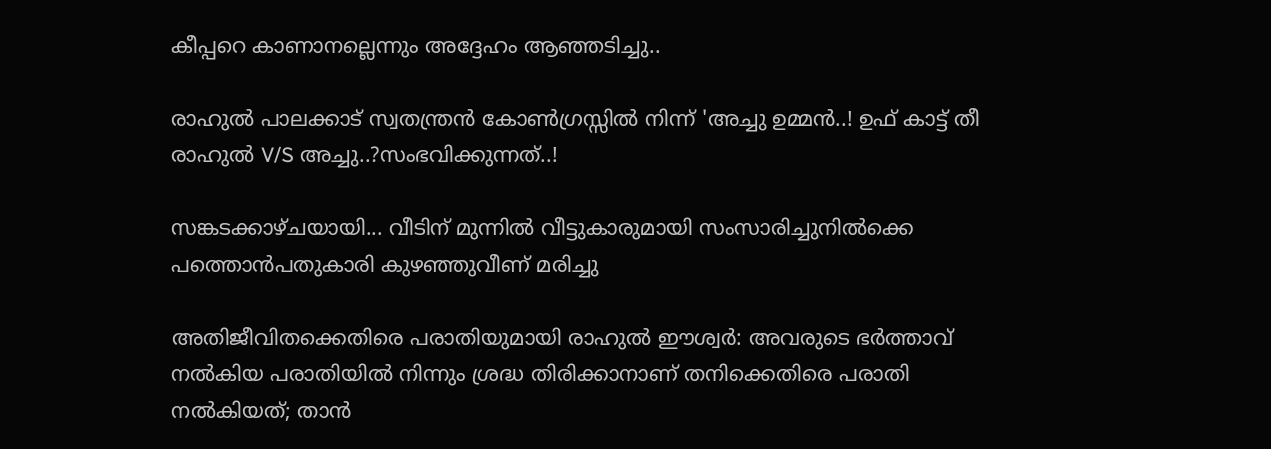കീപ്പറെ കാണാനല്ലെന്നും അദ്ദേഹം ആഞ്ഞടിച്ചു..

രാഹുൽ പാലക്കാട് സ്വതന്ത്രൻ കോൺഗ്രസ്സിൽ നിന്ന് 'അച്ചു ഉമ്മൻ..! ഉഫ് കാട്ട് തീ രാഹുൽ V/S അച്ചു..?സംഭവിക്കുന്നത്..!

സങ്കടക്കാഴ്ചയായി... വീടിന് മുന്നിൽ വീട്ടുകാരുമായി സംസാരിച്ചുനിൽക്കെ പത്തൊൻപതുകാരി കുഴഞ്ഞുവീണ് മരിച്ചു

അതിജീവിതക്കെതിരെ പരാതിയുമായി രാഹുല്‍ ഈശ്വര്‍: അവരുടെ ഭര്‍ത്താവ് നല്‍കിയ പരാതിയില്‍ നിന്നും ശ്രദ്ധ തിരിക്കാനാണ് തനിക്കെതിരെ പരാതി നല്‍കിയത്; താൻ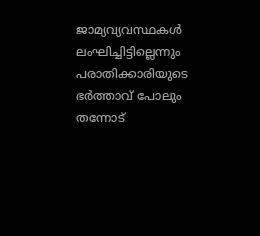ജാമ്യവ്യവസ്ഥകൾ ലംഘിച്ചിട്ടില്ലെന്നും പരാതിക്കാരിയുടെ ഭർത്താവ് പോലും തന്നോട്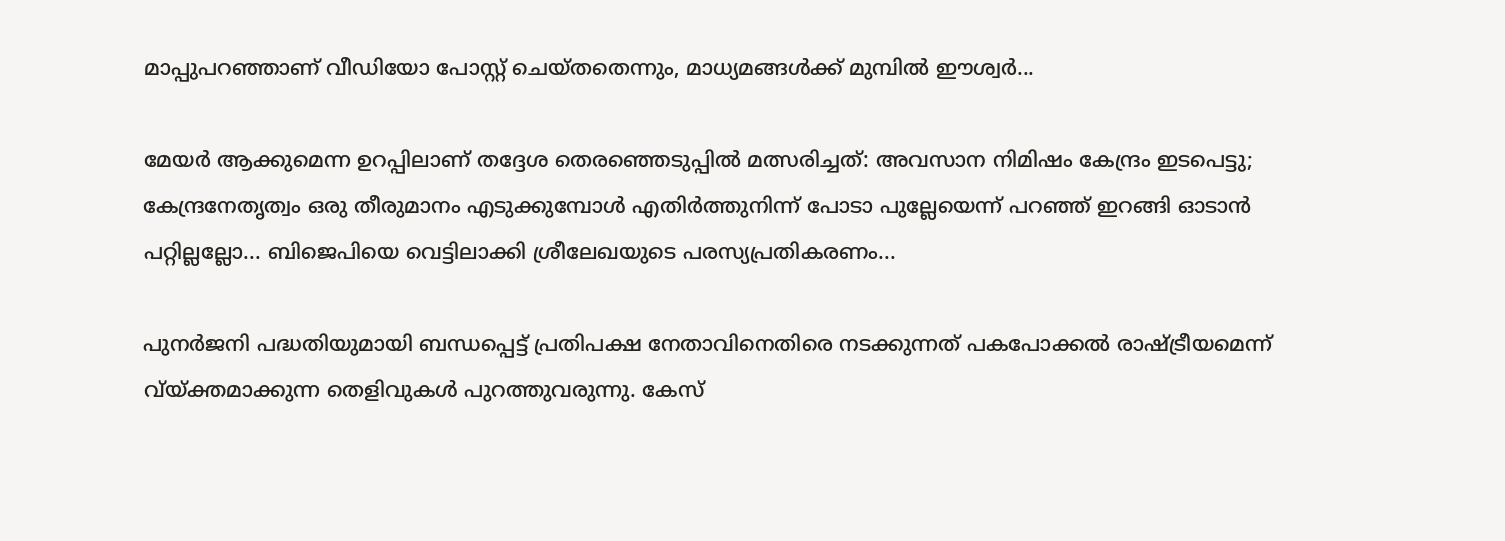മാപ്പുപറഞ്ഞാണ് വീഡിയോ പോസ്റ്റ് ചെയ്തതെന്നും, മാധ്യമങ്ങൾക്ക് മുമ്പിൽ ഈശ്വർ...

മേയര്‍ ആക്കുമെന്ന ഉറപ്പിലാണ് തദ്ദേശ തെരഞ്ഞെടുപ്പില്‍ മത്സരിച്ചത്: അവസാന നിമിഷം കേന്ദ്രം ഇടപെട്ടു; കേന്ദ്രനേതൃത്വം ഒരു തീരുമാനം എടുക്കുമ്പോള്‍ എതിര്‍ത്തുനിന്ന് പോടാ പുല്ലേയെന്ന് പറഞ്ഞ് ഇറങ്ങി ഓടാന്‍ പറ്റില്ലല്ലോ... ബിജെപിയെ വെട്ടിലാക്കി ശ്രീലേഖയുടെ പരസ്യപ്രതികരണം...

പുനര്‍ജനി പദ്ധതിയുമായി ബന്ധപ്പെട്ട് പ്രതിപക്ഷ നേതാവിനെതിരെ നടക്കുന്നത് പകപോക്കല്‍ രാഷ്ട്രീയമെന്ന് വ്യ്ക്തമാക്കുന്ന തെളിവുകള്‍ പുറത്തുവരുന്നു. കേസ്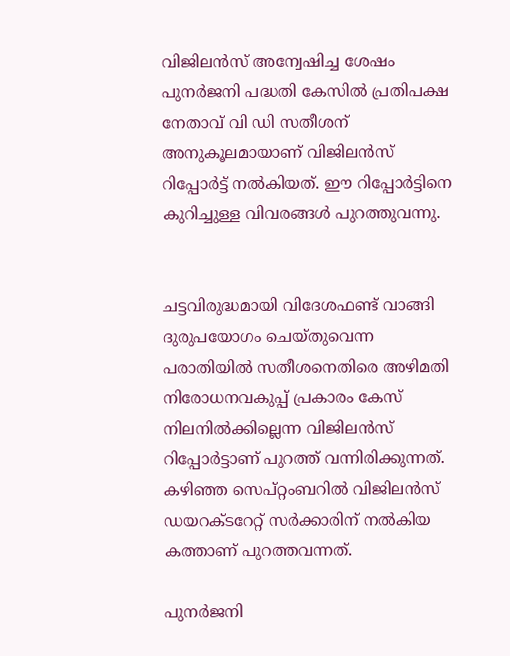വിജിലന്‍സ് അന്വേഷിച്ച ശേഷം പുനര്‍ജനി പദ്ധതി കേസില്‍ പ്രതിപക്ഷ നേതാവ് വി ഡി സതീശന് അനുകൂലമായാണ് വിജിലന്‍സ് റിപ്പോര്‍ട്ട് നല്‍കിയത്. ഈ റിപ്പോര്‍ട്ടിനെ കുറിച്ചുള്ള വിവരങ്ങള്‍ പുറത്തുവന്നു.


ചട്ടവിരുദ്ധമായി വിദേശഫണ്ട് വാങ്ങി ദുരുപയോഗം ചെയ്തുവെന്ന പരാതിയില്‍ സതീശനെതിരെ അഴിമതി നിരോധനവകുപ്പ് പ്രകാരം കേസ് നിലനില്‍ക്കില്ലെന്ന വിജിലന്‍സ് റിപ്പോര്‍ട്ടാണ് പുറത്ത് വന്നിരിക്കുന്നത്. കഴിഞ്ഞ സെപ്റ്റംബറില്‍ വിജിലന്‍സ് ഡയറക്ടറേറ്റ് സര്‍ക്കാരിന് നല്‍കിയ കത്താണ് പുറത്തവന്നത്.

പുനര്‍ജനി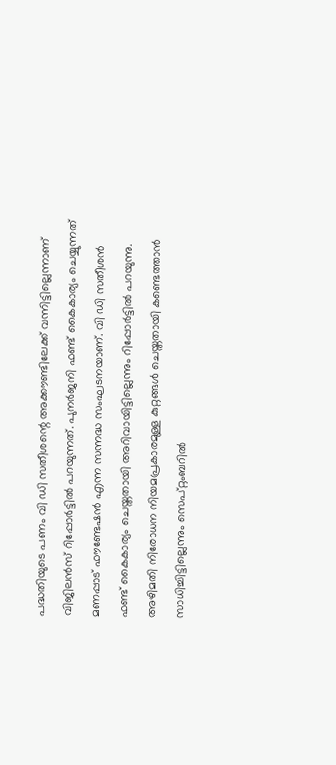പദ്ധതിയുടെ പണം വി ഡി സതീശന്റെ അക്കൗണ്ടിലേക്ക് വന്നിട്ടില്ലെന്നാണ് വിജിലന്‍സ് റിപ്പോര്‍ട്ടില്‍ പറയുന്നത്. പുനര്‍ജനി ഫണ്ട് കൈകാര്യം ചെയ്യുന്നത് മണപ്പാട് ഫൗണ്ടേഷന്‍ എന്ന സന്നദ്ധ സംഘടനയാണ്. വി ഡി സതീശന്‍ ഫണ്ട് കൈകാര്യം ചെയ്തതായി അറിവായിട്ടില്ലെന്നും റിപ്പോര്‍ട്ടില്‍ പറയുന്നു. അഴിമതി നിരോധന നിയമപ്രകാരമുള്ള കുറ്റങ്ങള്‍ ചെയ്തതായി കണ്ടെത്താന്‍ സാധിച്ചിട്ടില്ലെന്നും സെപ്റ്റംബറില്‍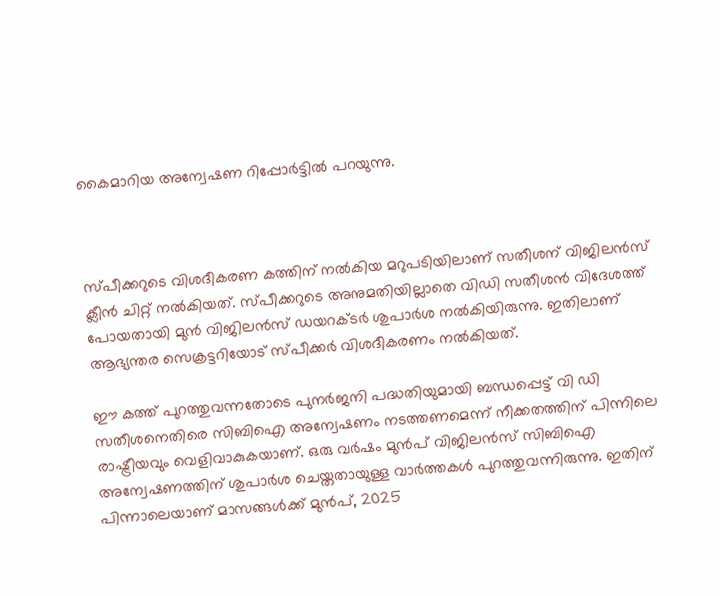കൈമാറിയ അന്വേഷണ റിപ്പോര്‍ട്ടില്‍ പറയുന്നു.



സ്പീക്കറുടെ വിശദീകരണ കത്തിന് നല്‍കിയ മറുപടിയിലാണ് സതീശന് വിജിലന്‍സ് ക്ലീന്‍ ചിറ്റ് നല്‍കിയത്. സ്പീക്കറുടെ അനുമതിയില്ലാതെ വിഡി സതീശന്‍ വിദേശത്ത് പോയതായി മുന്‍ വിജിലന്‍സ് ഡയറക്ടര്‍ ശുപാര്‍ശ നല്‍കിയിരുന്നു. ഇതിലാണ് ആഭ്യന്തര സെക്രട്ടറിയോട് സ്പീക്കര്‍ വിശദീകരണം നല്‍കിയത്.

ഈ കത്ത് പുറത്തുവന്നതോടെ പുനര്‍ജനി പദ്ധതിയുമായി ബന്ധപ്പെട്ട് വി ഡി സതീശനെതിരെ സിബിഐ അന്വേഷണം നടത്തണമെന്ന് നീക്കതത്തിന് പിന്നിലെ രാഷ്ട്രീയവും വെളിവാകുകയാണ്. ഒരു വര്‍ഷം മുന്‍പ് വിജിലന്‍സ് സിബിഐ അന്വേഷണത്തിന് ശുപാര്‍ശ ചെയ്തതായുള്ള വാര്‍ത്തകള്‍ പുറത്തുവന്നിരുന്നു. ഇതിന് പിന്നാലെയാണ് മാസങ്ങള്‍ക്ക് മുന്‍പ്, 2025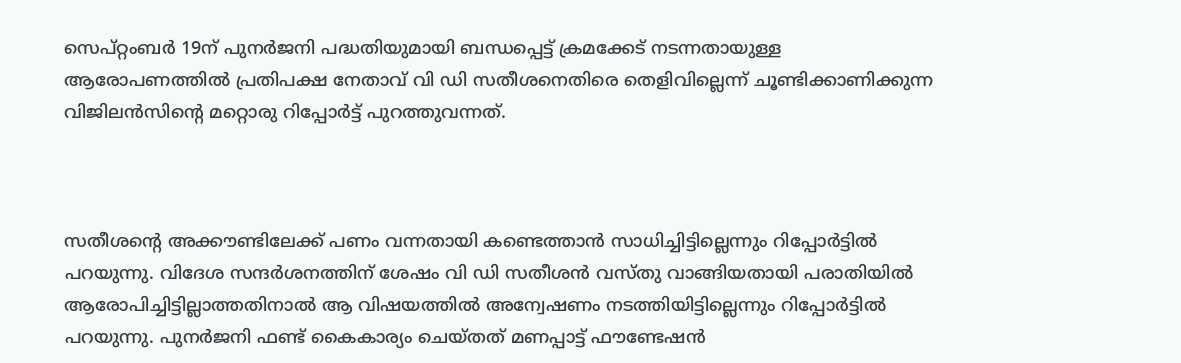സെപ്റ്റംബര്‍ 19ന് പുനര്‍ജനി പദ്ധതിയുമായി ബന്ധപ്പെട്ട് ക്രമക്കേട് നടന്നതായുള്ള ആരോപണത്തില്‍ പ്രതിപക്ഷ നേതാവ് വി ഡി സതീശനെതിരെ തെളിവില്ലെന്ന് ചൂണ്ടിക്കാണിക്കുന്ന വിജിലന്‍സിന്റെ മറ്റൊരു റിപ്പോര്‍ട്ട് പുറത്തുവന്നത്.



സതീശന്റെ അക്കൗണ്ടിലേക്ക് പണം വന്നതായി കണ്ടെത്താന്‍ സാധിച്ചിട്ടില്ലെന്നും റിപ്പോര്‍ട്ടില്‍ പറയുന്നു. വിദേശ സന്ദര്‍ശനത്തിന് ശേഷം വി ഡി സതീശന്‍ വസ്തു വാങ്ങിയതായി പരാതിയില്‍ ആരോപിച്ചിട്ടില്ലാത്തതിനാല്‍ ആ വിഷയത്തില്‍ അന്വേഷണം നടത്തിയിട്ടില്ലെന്നും റിപ്പോര്‍ട്ടില്‍ പറയുന്നു. പുനര്‍ജനി ഫണ്ട് കൈകാര്യം ചെയ്തത് മണപ്പാട്ട് ഫൗണ്ടേഷന്‍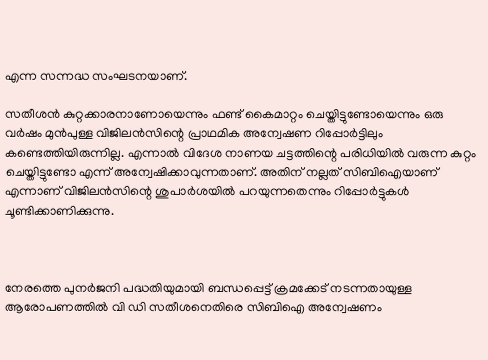എന്ന സന്നദ്ധ സംഘടനയാണ്.

സതീശന്‍ കുറ്റക്കാരനാണോയെന്നും ഫണ്ട് കൈമാറ്റം ചെയ്തിട്ടുണ്ടോയെന്നും ഒരു വര്‍ഷം മുന്‍പുള്ള വിജിലന്‍സിന്റെ പ്രാഥമിക അന്വേഷണ റിപ്പോര്‍ട്ടിലും കണ്ടെത്തിയിരുന്നില്ല. എന്നാല്‍ വിദേശ നാണയ ചട്ടത്തിന്റെ പരിധിയില്‍ വരുന്ന കുറ്റം ചെയ്തിട്ടുണ്ടോ എന്ന് അന്വേഷിക്കാവുന്നതാണ്. അതിന് നല്ലത് സിബിഐയാണ് എന്നാണ് വിജിലന്‍സിന്റെ ശുപാര്‍ശയില്‍ പറയുന്നതെന്നും റിപ്പോര്‍ട്ടുകള്‍ ചൂണ്ടിക്കാണിക്കുന്നു.



നേരത്തെ പുനര്‍ജനി പദ്ധതിയുമായി ബന്ധപ്പെട്ട് ക്രമക്കേട് നടന്നതായുള്ള ആരോപണത്തില്‍ വി ഡി സതീശനെതിരെ സിബിഐ അന്വേഷണം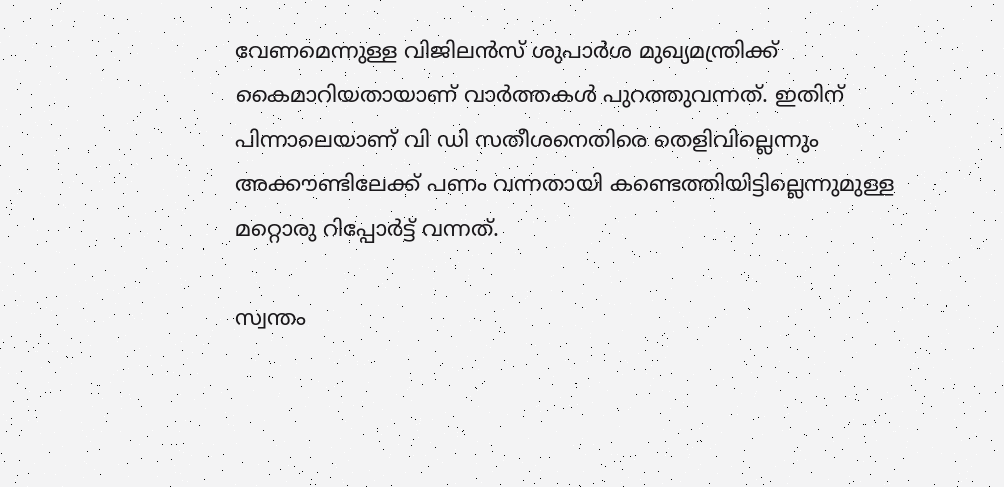വേണമെന്നുള്ള വിജിലന്‍സ് ശുപാര്‍ശ മുഖ്യമന്ത്രിക്ക് കൈമാറിയതായാണ് വാര്‍ത്തകള്‍ പുറത്തുവന്നത്. ഇതിന് പിന്നാലെയാണ് വി ഡി സതീശനെതിരെ തെളിവില്ലെന്നും അക്കൗണ്ടിലേക്ക് പണം വന്നതായി കണ്ടെത്തിയിട്ടില്ലെന്നുമുള്ള മറ്റൊരു റിപ്പോര്‍ട്ട് വന്നത്.

സ്വന്തം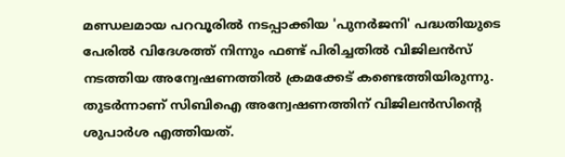മണ്ഡലമായ പറവൂരില്‍ നടപ്പാക്കിയ 'പുനര്‍ജനി' പദ്ധതിയുടെ പേരില്‍ വിദേശത്ത് നിന്നും ഫണ്ട് പിരിച്ചതില്‍ വിജിലന്‍സ് നടത്തിയ അന്വേഷണത്തില്‍ ക്രമക്കേട് കണ്ടെത്തിയിരുന്നു. തുടര്‍ന്നാണ് സിബിഐ അന്വേഷണത്തിന് വിജിലന്‍സിന്റെ ശുപാര്‍ശ എത്തിയത്.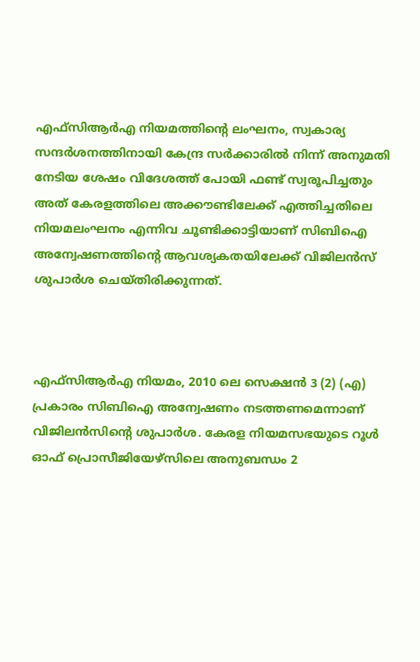എഫ്‌സിആര്‍എ നിയമത്തിന്റെ ലംഘനം, സ്വകാര്യ സന്ദര്‍ശനത്തിനായി കേന്ദ്ര സര്‍ക്കാരില്‍ നിന്ന് അനുമതി നേടിയ ശേഷം വിദേശത്ത് പോയി ഫണ്ട് സ്വരൂപിച്ചതും അത് കേരളത്തിലെ അക്കൗണ്ടിലേക്ക് എത്തിച്ചതിലെ നിയമലംഘനം എന്നിവ ചൂണ്ടിക്കാട്ടിയാണ് സിബിഐ അന്വേഷണത്തിന്റെ ആവശ്യകതയിലേക്ക് വിജിലന്‍സ് ശുപാര്‍ശ ചെയ്തിരിക്കുന്നത്.



എഫ്സിആര്‍എ നിയമം, 2010 ലെ സെക്ഷന്‍ 3 (2) (എ) പ്രകാരം സിബിഐ അന്വേഷണം നടത്തണമെന്നാണ് വിജിലന്‍സിന്റെ ശുപാര്‍ശ. കേരള നിയമസഭയുടെ റൂള്‍ ഓഫ് പ്രൊസീജിയേഴ്സിലെ അനുബന്ധം 2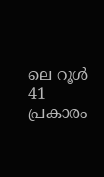ലെ റൂള്‍ 41 പ്രകാരം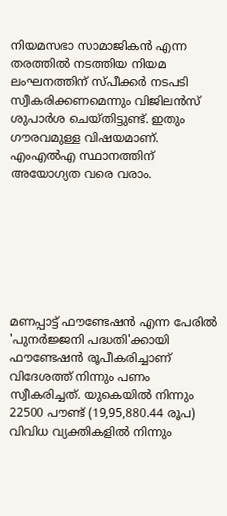നിയമസഭാ സാമാജികന്‍ എന്ന തരത്തില്‍ നടത്തിയ നിയമ ലംഘനത്തിന് സ്പീക്കര്‍ നടപടി സ്വീകരിക്കണമെന്നും വിജിലന്‍സ് ശുപാര്‍ശ ചെയ്തിട്ടുണ്ട്. ഇതും ഗൗരവമുള്ള വിഷയമാണ്. എംഎല്‍എ സ്ഥാനത്തിന് അയോഗ്യത വരെ വരാം.







മണപ്പാട്ട് ഫൗണ്ടേഷന്‍ എന്ന പേരില്‍ 'പുനര്‍ജ്ജനി പദ്ധതി'ക്കായി ഫൗണ്ടേഷന്‍ രൂപീകരിച്ചാണ് വിദേശത്ത് നിന്നും പണം സ്വീകരിച്ചത്. യുകെയില്‍ നിന്നും 22500 പൗണ്ട് (19,95,880.44 രൂപ) വിവിധ വ്യക്തികളില്‍ നിന്നും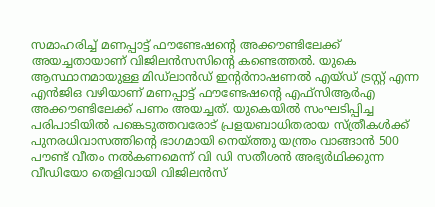സമാഹരിച്ച് മണപ്പാട്ട് ഫൗണ്ടേഷന്റെ അക്കൗണ്ടിലേക്ക് അയച്ചതായാണ് വിജിലന്‍സസിന്റെ കണ്ടെത്തല്‍. യുകെ ആസ്ഥാനമായുള്ള മിഡ്‌ലാന്‍ഡ് ഇന്റര്‍നാഷണല്‍ എയ്ഡ് ട്രസ്റ്റ് എന്ന എന്‍ജിഒ വഴിയാണ് മണപ്പാട്ട് ഫൗണ്ടേഷന്റെ എഫ്‌സിആര്‍എ അക്കൗണ്ടിലേക്ക് പണം അയച്ചത്. യുകെയില്‍ സംഘടിപ്പിച്ച പരിപാടിയില്‍ പങ്കെടുത്തവരോട് പ്രളയബാധിതരായ സ്ത്രീകള്‍ക്ക് പുനരധിവാസത്തിന്റെ ഭാഗമായി നെയ്ത്തു യന്ത്രം വാങ്ങാന്‍ 500 പൗണ്ട് വീതം നല്‍കണമെന്ന് വി ഡി സതീശന്‍ അഭ്യര്‍ഥിക്കുന്ന വീഡിയോ തെളിവായി വിജിലന്‍സ്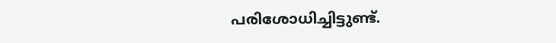പരിശോധിച്ചിട്ടുണ്ട്.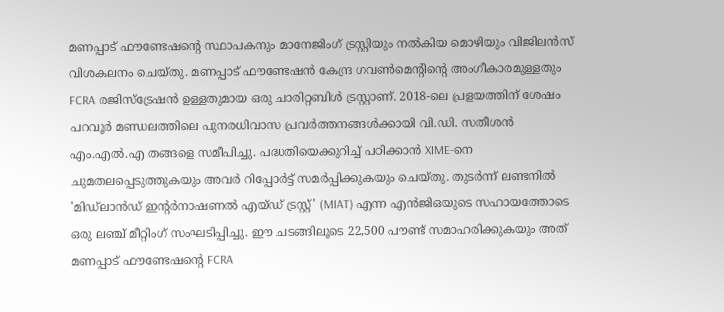മണപ്പാട് ഫൗണ്ടേഷന്റെ സ്ഥാപകനും മാനേജിംഗ് ട്രസ്റ്റിയും നല്‍കിയ മൊഴിയും വിജിലന്‍സ് വിശകലനം ചെയ്തു. മണപ്പാട് ഫൗണ്ടേഷന്‍ കേന്ദ്ര ഗവണ്‍മെന്റിന്റെ അംഗീകാരമുള്ളതും FCRA രജിസ്‌ട്രേഷന്‍ ഉള്ളതുമായ ഒരു ചാരിറ്റബിള്‍ ട്രസ്റ്റാണ്. 2018-ലെ പ്രളയത്തിന് ശേഷം പറവൂര്‍ മണ്ഡലത്തിലെ പുനരധിവാസ പ്രവര്‍ത്തനങ്ങള്‍ക്കായി വി.ഡി. സതീശന്‍ എം.എല്‍.എ തങ്ങളെ സമീപിച്ചു. പദ്ധതിയെക്കുറിച്ച് പഠിക്കാന്‍ XIME-നെ ചുമതലപ്പെടുത്തുകയും അവര്‍ റിപ്പോര്‍ട്ട് സമര്‍പ്പിക്കുകയും ചെയ്തു. തുടര്‍ന്ന് ലണ്ടനില്‍ 'മിഡ്‌ലാന്‍ഡ് ഇന്റര്‍നാഷണല്‍ എയ്ഡ് ട്രസ്റ്റ്' (MIAT) എന്ന എന്‍ജിഒയുടെ സഹായത്തോടെ ഒരു ലഞ്ച് മീറ്റിംഗ് സംഘടിപ്പിച്ചു. ഈ ചടങ്ങിലൂടെ 22,500 പൗണ്ട് സമാഹരിക്കുകയും അത് മണപ്പാട് ഫൗണ്ടേഷന്റെ FCRA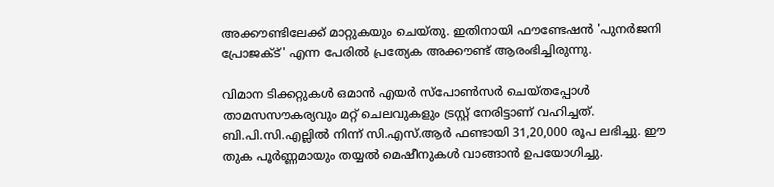അക്കൗണ്ടിലേക്ക് മാറ്റുകയും ചെയ്തു. ഇതിനായി ഫൗണ്ടേഷന്‍ 'പുനര്‍ജനി പ്രോജക്ട്' എന്ന പേരില്‍ പ്രത്യേക അക്കൗണ്ട് ആരംഭിച്ചിരുന്നു.

വിമാന ടിക്കറ്റുകള്‍ ഒമാന്‍ എയര്‍ സ്പോണ്‍സര്‍ ചെയ്തപ്പോള്‍ താമസസൗകര്യവും മറ്റ് ചെലവുകളും ട്രസ്റ്റ് നേരിട്ടാണ് വഹിച്ചത്. ബി.പി.സി.എല്ലില്‍ നിന്ന് സി.എസ്.ആര്‍ ഫണ്ടായി 31,20,000 രൂപ ലഭിച്ചു. ഈ തുക പൂര്‍ണ്ണമായും തയ്യല്‍ മെഷീനുകള്‍ വാങ്ങാന്‍ ഉപയോഗിച്ചു.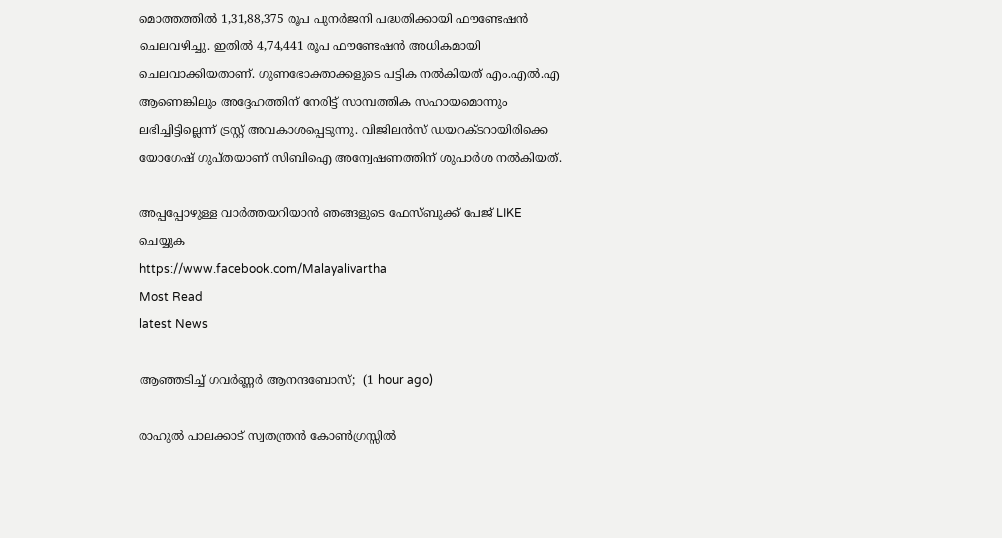മൊത്തത്തില്‍ 1,31,88,375 രൂപ പുനര്‍ജനി പദ്ധതിക്കായി ഫൗണ്ടേഷന്‍ ചെലവഴിച്ചു. ഇതില്‍ 4,74,441 രൂപ ഫൗണ്ടേഷന്‍ അധികമായി ചെലവാക്കിയതാണ്. ഗുണഭോക്താക്കളുടെ പട്ടിക നല്‍കിയത് എം.എല്‍.എ ആണെങ്കിലും അദ്ദേഹത്തിന് നേരിട്ട് സാമ്പത്തിക സഹായമൊന്നും ലഭിച്ചിട്ടില്ലെന്ന് ട്രസ്റ്റ് അവകാശപ്പെടുന്നു. വിജിലന്‍സ് ഡയറക്ടറായിരിക്കെ യോഗേഷ് ഗുപ്തയാണ് സിബിഐ അന്വേഷണത്തിന് ശുപാര്‍ശ നല്‍കിയത്.

അപ്പപ്പോഴുള്ള വാര്‍ത്തയറിയാന്‍ ഞങ്ങളുടെ ഫേസ്‌ബുക്ക്‌ പേജ് LIKE ചെയ്യുക
https://www.facebook.com/Malayalivartha
Most Read
latest News

ആഞ്ഞടിച്ച് ഗവര്‍ണ്ണര്‍ ആനന്ദബോസ്;  (1 hour ago)

രാഹുൽ പാലക്കാട് സ്വതന്ത്രൻ കോൺഗ്രസ്സിൽ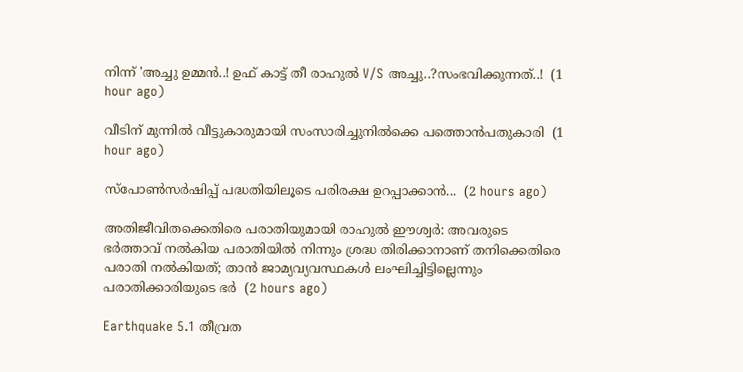നിന്ന് 'അച്ചു ഉമ്മൻ..! ഉഫ് കാട്ട് തീ രാഹുൽ V/S അച്ചു..?സംഭവിക്കുന്നത്..!  (1 hour ago)

വീടിന് മുന്നിൽ വീട്ടുകാരുമായി സംസാരിച്ചുനിൽക്കെ പത്തൊൻപതുകാരി  (1 hour ago)

സ്‌പോണ്‍സര്‍ഷിപ്പ് പദ്ധതിയിലൂടെ പരിരക്ഷ ഉറപ്പാക്കാന്‍...  (2 hours ago)

അതിജീവിതക്കെതിരെ പരാതിയുമായി രാഹുല്‍ ഈശ്വര്‍: അവരുടെ ഭര്‍ത്താവ് നല്‍കിയ പരാതിയില്‍ നിന്നും ശ്രദ്ധ തിരിക്കാനാണ് തനിക്കെതിരെ പരാതി നല്‍കിയത്; താൻ ജാമ്യവ്യവസ്ഥകൾ ലംഘിച്ചിട്ടില്ലെന്നും പരാതിക്കാരിയുടെ ഭർ  (2 hours ago)

Earthquake 5.1 തീവ്രത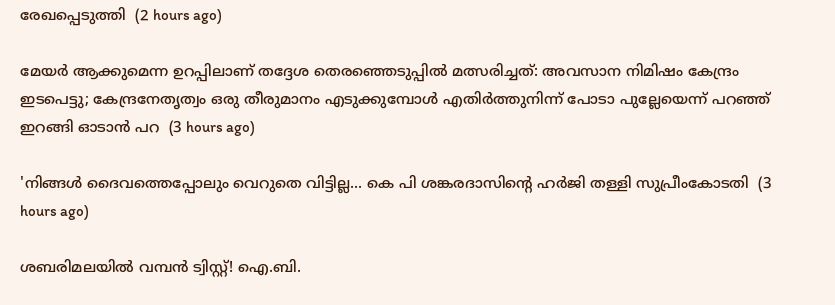രേഖപ്പെടുത്തി  (2 hours ago)

മേയര്‍ ആക്കുമെന്ന ഉറപ്പിലാണ് തദ്ദേശ തെരഞ്ഞെടുപ്പില്‍ മത്സരിച്ചത്: അവസാന നിമിഷം കേന്ദ്രം ഇടപെട്ടു; കേന്ദ്രനേതൃത്വം ഒരു തീരുമാനം എടുക്കുമ്പോള്‍ എതിര്‍ത്തുനിന്ന് പോടാ പുല്ലേയെന്ന് പറഞ്ഞ് ഇറങ്ങി ഓടാന്‍ പറ  (3 hours ago)

'നിങ്ങള്‍ ദൈവത്തെപ്പോലും വെറുതെ വിട്ടില്ല... കെ പി ശങ്കരദാസിന്റെ ഹര്‍ജി തള്ളി സുപ്രീംകോടതി  (3 hours ago)

ശബരിമലയിൽ വമ്പൻ ട്വിസ്റ്റ്! ഐ.ബി.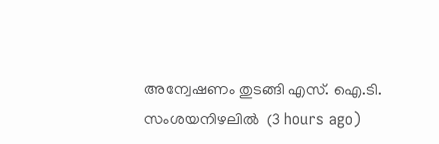അന്വേഷണം തുടങ്ങി എസ്. ഐ.ടി. സംശയനിഴലിൽ  (3 hours ago)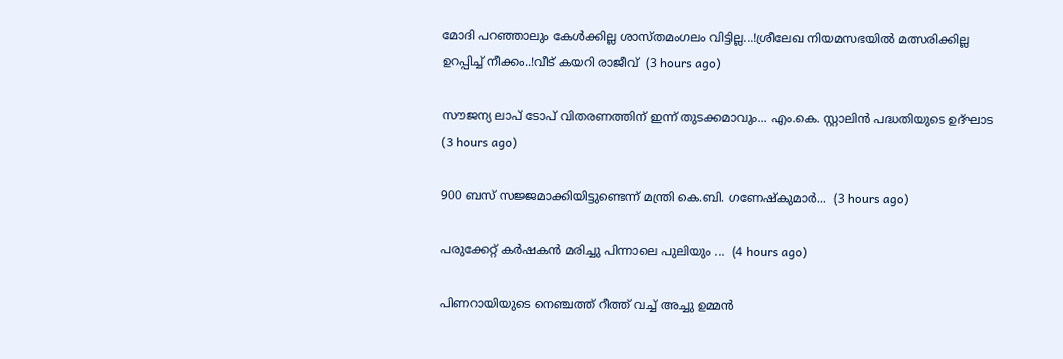മോദി പറഞ്ഞാലും കേൾക്കില്ല ശാസ്തമംഗലം വിട്ടില്ല...!ശ്രീലേഖ നിയമസഭയിൽ മത്സരിക്കില്ല ഉറപ്പിച്ച് നീക്കം..!വീട് കയറി രാജീവ്  (3 hours ago)

സൗജന്യ ലാപ് ടോപ് വിതരണത്തിന് ഇന്ന് തുടക്കമാവും... എം.കെ. സ്റ്റാലിൻ പദ്ധതിയുടെ ഉദ്ഘാട  (3 hours ago)

900 ബസ്‌ സജ്ജമാക്കിയിട്ടുണ്ടെന്ന് മന്ത്രി കെ.ബി. ഗണേഷ്‌കുമാർ...  (3 hours ago)

പരുക്കേറ്റ് കർഷകൻ മരിച്ചു പിന്നാലെ പുലിയും ...  (4 hours ago)

പിണറായിയുടെ നെഞ്ചത്ത് റീത്ത് വച്ച് അച്ചു ഉമ്മൻ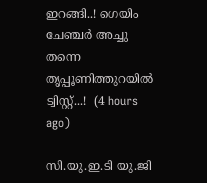ഇറങ്ങി..! ഗെയിം ചേഞ്ചർ അച്ചു തന്നെ തൃപ്പൂണിത്തുറയിൽ ട്വിസ്റ്റ്...!  (4 hours ago)

സി.യു.ഇ.ടി യു.ജി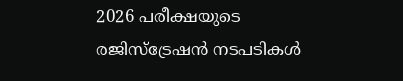2026 പരീക്ഷയുടെ രജിസ്ട്രേഷൻ നടപടികൾ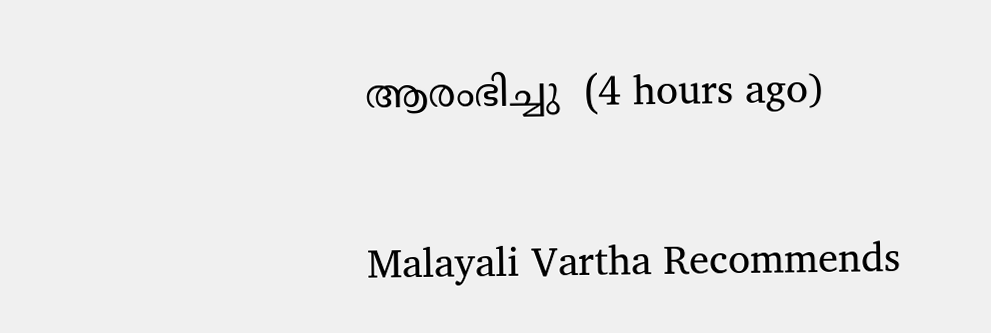ആരംഭിച്ചു  (4 hours ago)

Malayali Vartha Recommends